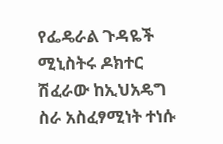የፌዴራል ጉዳዬች ሚኒስትሩ ዶክተር ሽፈራው ከኢህአዴግ ስራ አስፈፃሚነት ተነሱ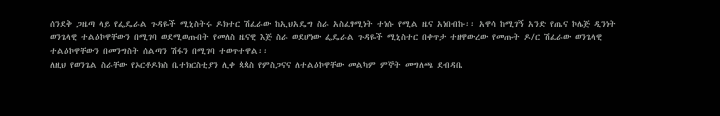ሰንደቅ ጋዜጣ ላይ የፌዴራል ጉዳዬች ሚኒስትሩ ዶክተር ሽፈራው ከኢህአዴግ ስራ አስፈፃሚነት ተነሱ የሚል ዜና አነበብኩ፡፡ አዋሳ ከሚገኝ አንድ የጤና ኮሌጅ ዲንነት ወንጌላዊ ተልዕኮዋቸውን በሚገባ ወደሚወጡበት የመለስ ዜናዊ እጅ ስራ ወደሆነው ፌዴራል ጉዳዬች ሚኒስተር በቀጥታ ተዘዋውረው የመጡት ዶ/ር ሽፈራው ወንጌላዊ ተልዕኮዋቸውን በመንግስት ሰልጣን ሽፋን በሚገባ ተወጥተዋል፡፡
ለዚህ የወንጌል ስራቸው የኦርቶዶክስ ቤተክርስቲያን ሊቀ ጳጳስ የምስጋናና ለተልዕኮዋቸው መልካም ምኞት መግለጫ ደብዳቤ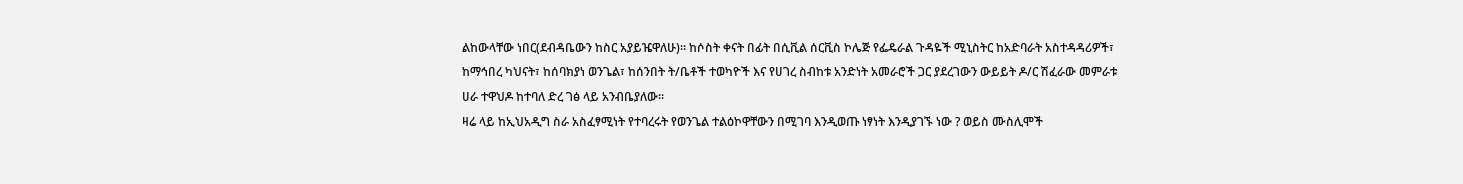ልከውላቸው ነበር(ደብዳቤውን ከስር አያይዤዋለሁ)፡፡ ከሶስት ቀናት በፊት በሲቪል ሰርቪስ ኮሌጅ የፌዴራል ጉዳዬች ሚኒስትር ከአድባራት አስተዳዳሪዎች፣ ከማኅበረ ካህናት፣ ከሰባክያነ ወንጌል፣ ከሰንበት ት/ቤቶች ተወካዮች እና የሀገረ ስብከቱ አንድነት አመራሮች ጋር ያደረገውን ውይይት ዶ/ር ሽፈራው መምራቱ ሀራ ተዋህዶ ከተባለ ድረ ገፅ ላይ አንብቤያለው፡፡
ዛሬ ላይ ከኢህአዲግ ስራ አስፈፃሚነት የተባረሩት የወንጌል ተልዕኮዋቸውን በሚገባ እንዲወጡ ነፃነት እንዲያገኙ ነው ? ወይስ ሙስሊሞች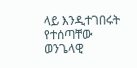ላይ እንዲተገበሩት የተሰጣቸው ወንጌላዊ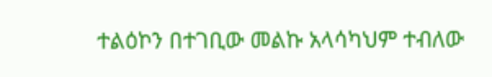ተልዕኮን በተገቢው መልኩ አላሳካህም ተብለው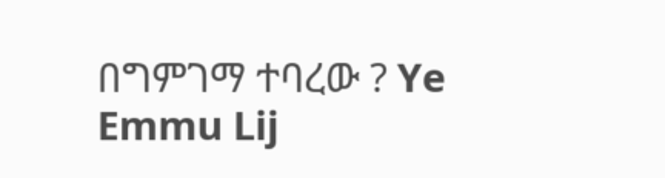በግምገማ ተባረው ? Ye Emmu Lij